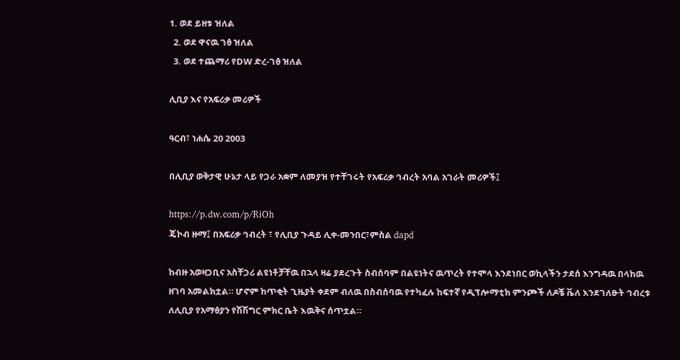1. ወደ ይዘቱ ዝለል
  2. ወደ ዋናዉ ገፅ ዝለል
  3. ወደ ተጨማሪ የDW ድረ-ገፅ ዝለል

ሊቢያ እና የአፍሪቃ መሪዎች

ዓርብ፣ ነሐሴ 20 2003

በሊቢያ ወቅታዊ ሁኔታ ላይ የጋራ አቋም ለመያዝ የተቸገሩት የአፍሪቃ ኅብረት አባል አገራት መሪዎች፤

https://p.dw.com/p/RiOh
ጄኮብ ዙማ፤ በአፍሪቃ ኅብረት ፣ የሊቢያ ጉዳይ ሊቀ-መንበር፣ምስል dapd

ከብዙ አወዛጋቢና አስቸጋሪ ልዩነቶቻቸዉ በኋላ ዛሬ ያደረጉት ስብሰባም በልዩነትና ዉጥረት የተሞላ እንደነበር ወኪላችን ታደሰ እንግዳዉ በላከዉ ዘገባ አመልክቷል። ሆኖም ከጥቂት ጊዜያት ቀደም ብለዉ በስብሰባዉ የተካፈሉ ከፍተኛ የዲፕሎማቲክ ምንጮች ለዶቼ ቬለ እንደገለፁት ኅብረቱ ለሊቢያ የአማፅያን የሽሽግር ምክር ቤት እዉቅና ሰጥቷል።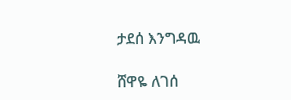ታደሰ እንግዳዉ

ሸዋዬ ለገሰ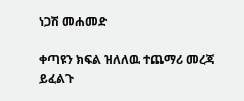ነጋሽ መሐመድ

ቀጣዩን ክፍል ዝለለዉ ተጨማሪ መረጃ ይፈልጉ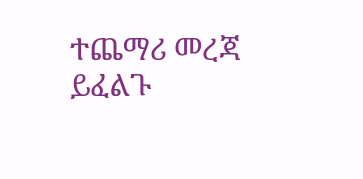ተጨማሪ መረጃ ይፈልጉ